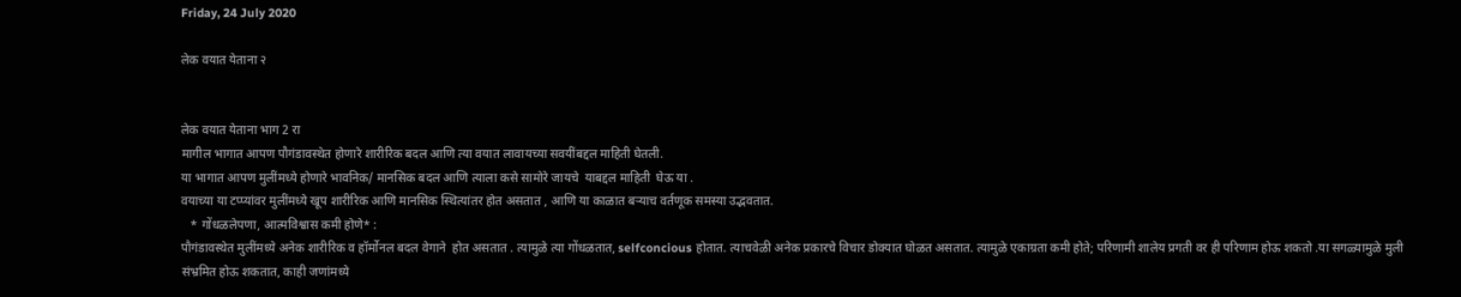Friday, 24 July 2020

लेक वयात येताना २


लेक वयात येताना भाग 2 रा
मागील भागात आपण पौगंडावस्थेत होणारे शारीरिक बदल आणि त्या वयात लावायच्या सवयींबद्दल माहिती घेतली.
या भागात आपण मुलींमध्ये होणारे भावनिक/ मानसिक बदल आणि त्याला कसे सामोरे जायचे  याबद्दल माहिती  घेऊ या .
वयाच्या या टप्प्यांवर मुलींमध्ये खूप शारीरिक आणि मानसिक स्थित्यांतर होत असतात , आणि या काळात बऱ्याच वर्तणूक समस्या उद्भवतात.
   * गोंधळलेपणा, आत्मविश्वास कमी होणे* :
पौगंडावस्थेत मुलींमध्ये अनेक शारीरिक व हॉर्मोनल बदल वेगाने  होत असतात . त्यामुळे त्या गोंधळतात, selfconcious होतात. त्याचवेळी अनेक प्रकारचे विचार डोक्यात घोळत असतात. त्यामुळे एकाग्रता कमी होते; परिणामी शालेय प्रगती वर ही परिणाम होऊ शकतो .या सगळ्यामुळे मुली संभ्रमित होऊ शकतात, काही जणांमध्ये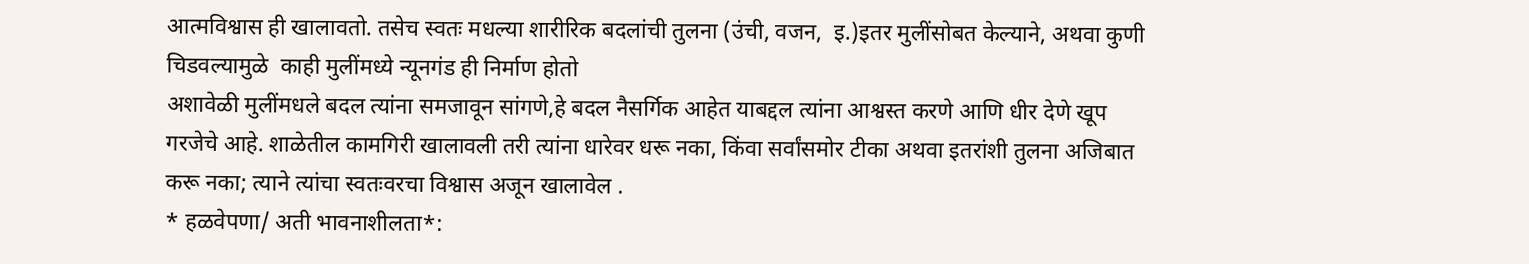आत्मविश्वास ही खालावतो. तसेच स्वतः मधल्या शारीरिक बदलांची तुलना (उंची, वजन,  इ.)इतर मुलींसोबत केल्याने, अथवा कुणी चिडवल्यामुळे  काही मुलींमध्ये न्यूनगंड ही निर्माण होतो
अशावेळी मुलींमधले बदल त्यांना समजावून सांगणे,हे बदल नैसर्गिक आहेत याबद्दल त्यांना आश्वस्त करणे आणि धीर देणे खूप गरजेचे आहे. शाळेतील कामगिरी खालावली तरी त्यांना धारेवर धरू नका, किंवा सर्वांसमोर टीका अथवा इतरांशी तुलना अजिबात करू नका; त्याने त्यांचा स्वतःवरचा विश्वास अजून खालावेल .
* हळवेपणा/ अती भावनाशीलता*: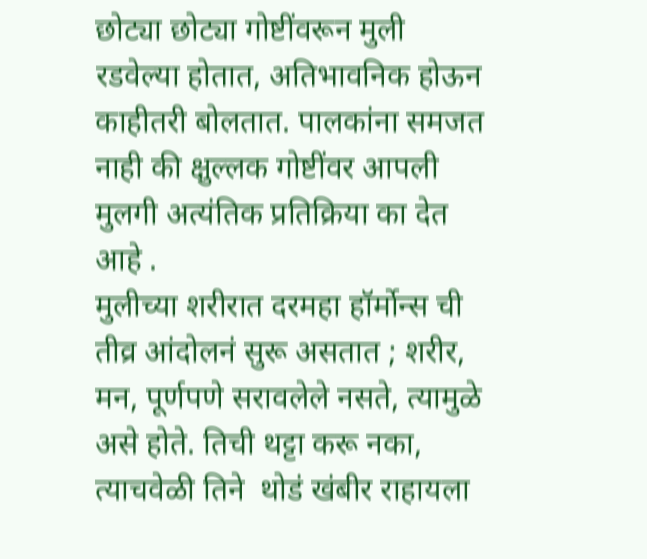छोट्या छोट्या गोष्टींवरून मुली रडवेल्या होतात, अतिभावनिक होऊन काहीतरी बोलतात. पालकांना समजत नाही की क्षुल्लक गोष्टींवर आपली  मुलगी अत्यंतिक प्रतिक्रिया का देत आहे .
मुलीच्या शरीरात दरमहा हॉर्मोन्स ची तीव्र आंदोलनं सुरू असतात ; शरीर, मन, पूर्णपणे सरावलेले नसते, त्यामुळे असे होते. तिची थट्टा करू नका, त्याचवेळी तिने  थोडं खंबीर राहायला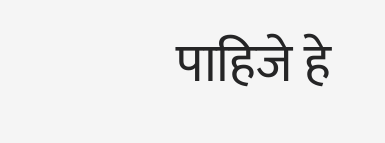पाहिजे हे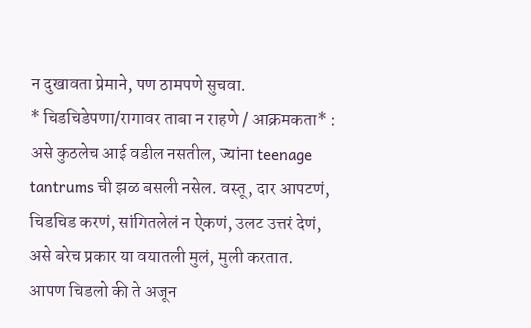न दुखावता प्रेमाने, पण ठामपणे सुचवा.
* चिडचिडेपणा/रागावर ताबा न राहणे / आक्रमकता* :
असे कुठलेच आई वडील नसतील, ज्यांना teenage tantrums ची झळ बसली नसेल. वस्तू, दार आपटणं, चिडचिड करणं, सांगितलेलं न ऐकणं, उलट उत्तरं देणं, असे बरेच प्रकार या वयातली मुलं, मुली करतात.
आपण चिडलो की ते अजून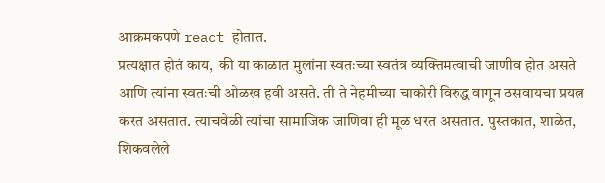आक्रमकपणे react होतात.
प्रत्यक्षात होतं काय,  की या काळात मुलांना स्वतःच्या स्वतंत्र व्यक्तिमत्वाची जाणीव होत असते आणि त्यांना स्वतःची ओळख हवी असते. ती ते नेहमीच्या चाकोरी विरुद्ध वागून ठसवायचा प्रयत्न करत असतात. त्याचवेळी त्यांचा सामाजिक जाणिवा ही मूळ धरत असतात. पुस्तकात, शाळेत, शिकवलेले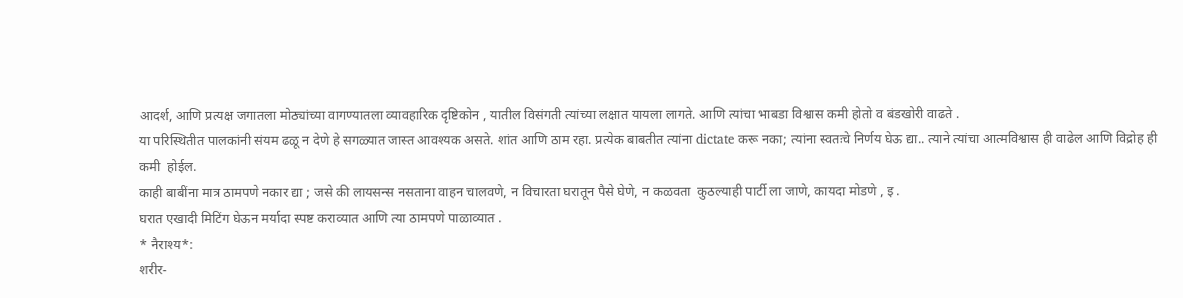आदर्श, आणि प्रत्यक्ष जगातला मोठ्यांच्या वागण्यातला व्यावहारिक दृष्टिकोन , यातील विसंगती त्यांच्या लक्षात यायला लागते. आणि त्यांचा भाबडा विश्वास कमी होतो व बंडखोरी वाढते .
या परिस्थितीत पालकांनी संयम ढळू न देणे हे सगळ्यात जास्त आवश्यक असते. शांत आणि ठाम रहा. प्रत्येक बाबतीत त्यांना dictate करू नका; त्यांना स्वतःचे निर्णय घेऊ द्या.. त्याने त्यांचा आत्मविश्वास ही वाढेल आणि विद्रोह ही कमी  होईल.
काही बाबींना मात्र ठामपणे नकार द्या ; जसे की लायसन्स नसताना वाहन चालवणे, न विचारता घरातून पैसे घेणे, न कळवता  कुठल्याही पार्टी ला जाणे, कायदा मोडणे , इ .
घरात एखादी मिटिंग घेऊन मर्यादा स्पष्ट कराव्यात आणि त्या ठामपणे पाळाव्यात .
* नैराश्य*:
शरीर-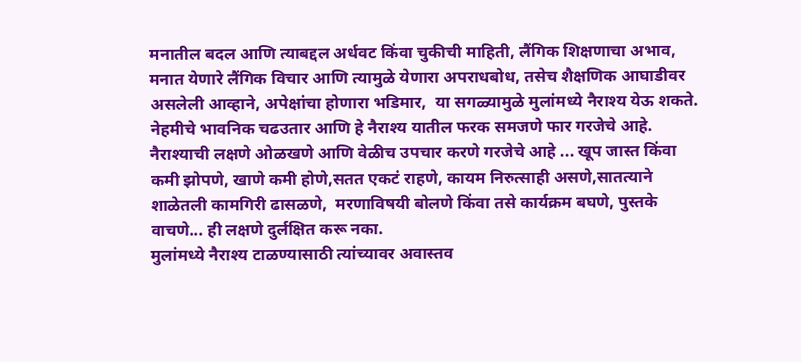मनातील बदल आणि त्याबद्दल अर्धवट किंवा चुकीची माहिती, लैंगिक शिक्षणाचा अभाव, मनात येणारे लैंगिक विचार आणि त्यामुळे येणारा अपराधबोध, तसेच शैक्षणिक आघाडीवर असलेली आव्हाने, अपेक्षांचा होणारा भडिमार,  या सगळ्यामुळे मुलांमध्ये नैराश्य येऊ शकते. नेहमीचे भावनिक चढउतार आणि हे नैराश्य यातील फरक समजणे फार गरजेचे आहे.
नैराश्याची लक्षणे ओळखणे आणि वेळीच उपचार करणे गरजेचे आहे ... खूप जास्त किंवा कमी झोपणे, खाणे कमी होणे,सतत एकटं राहणे, कायम निरुत्साही असणे,सातत्याने शाळेतली कामगिरी ढासळणे,  मरणाविषयी बोलणे किंवा तसे कार्यक्रम बघणे, पुस्तके वाचणे... ही लक्षणे दुर्लक्षित करू नका.
मुलांमध्ये नैराश्य टाळण्यासाठी त्यांच्यावर अवास्तव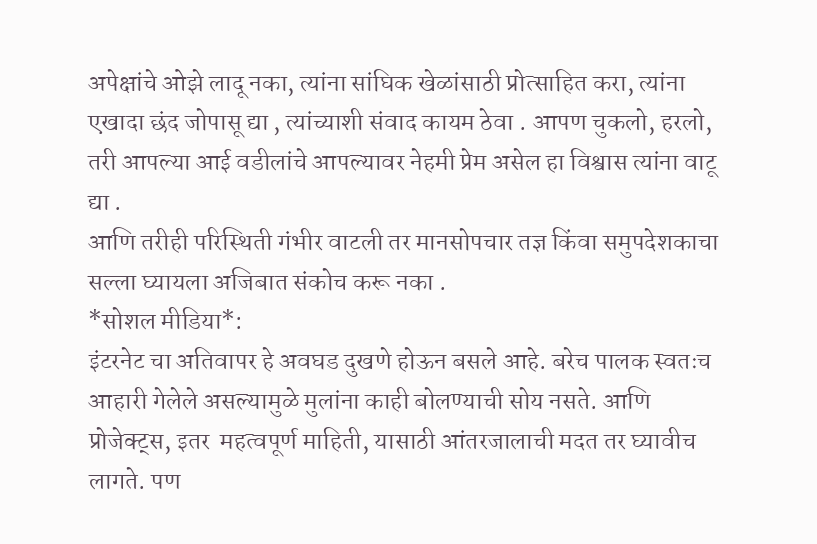अपेक्षांचे ओझे लादू नका, त्यांना सांघिक खेळांसाठी प्रोत्साहित करा, त्यांना एखादा छंद जोपासू द्या , त्यांच्याशी संवाद कायम ठेवा . आपण चुकलो, हरलो, तरी आपल्या आई वडीलांचे आपल्यावर नेहमी प्रेम असेल हा विश्वास त्यांना वाटू द्या .
आणि तरीही परिस्थिती गंभीर वाटली तर मानसोपचार तज्ञ किंवा समुपदेशकाचा सल्ला घ्यायला अजिबात संकोच करू नका .
*सोशल मीडिया*:
इंटरनेट चा अतिवापर हे अवघड दुखणे होऊन बसले आहे. बरेच पालक स्वतःच आहारी गेलेले असल्यामुळे मुलांना काही बोलण्याची सोय नसते. आणि प्रोजेक्ट्स, इतर  महत्वपूर्ण माहिती, यासाठी आंतरजालाची मदत तर घ्यावीच लागते. पण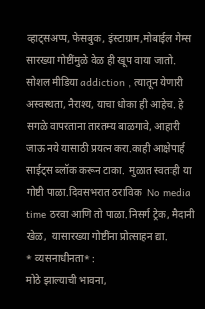व्हाट्सअप्प, फेसबुक, इंस्टाग्राम,मोबाईल गेम्स सारख्या गोष्टींमुळे वेळ ही खूप वाया जातो. सोशल मीडिया addiction , त्यातून येणारी अस्वस्थता, नैराश्य, याचा धोका ही आहेच. हे सगळे वापरताना तारतम्य बाळगावे, आहारी जाऊ नये यासाठी प्रयत्न करा.काही आक्षेपार्ह साईट्स ब्लॉक करून टाका.  मुळात स्वतःही या गोष्टी पाळा.दिवसभरात ठराविक  No media time ठरवा आणि तो पाळा.निसर्ग ट्रेक, मैदानी खेळ,  यासारख्या गोष्टींना प्रोत्साहन द्या.
* व्यसनाधीनता* :
मोठे झाल्याची भावना,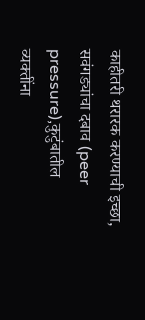काहीतरी थरारक करण्याची इच्छा, सवंगड्यांचा दबाव (peer pressure),कुटुंबातील व्यक्तींना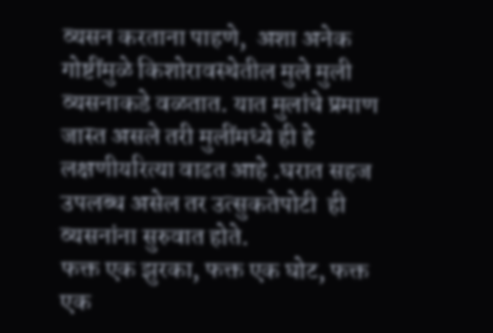व्यसन करताना पाहणे,  अशा अनेक गोष्टींमुळे किशोरावस्थेतील मुले मुली व्यसनाकडे वळतात. यात मुलांचे प्रमाण जास्त असले तरी मुलींमध्ये ही हे लक्षणीयरित्या वाढत आहे .घरात सहज उपलब्ध असेल तर उत्सुकतेपोटी  ही व्यसनांना सुरुवात होते.
फक्त एक झुरका, फक्त एक घोट, फक्त एक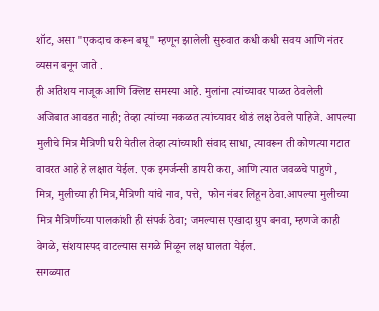शॉट, असा "एकदाच करून बघू" म्हणून झालेली सुरुवात कधी कधी सवय आणि नंतर व्यसन बनून जाते .
ही अतिशय नाजूक आणि क्लिष्ट समस्या आहे. मुलांना त्यांच्यावर पाळत ठेवलेली अजिबात आवडत नाही; तेव्हा त्यांच्या नकळत त्यांच्यावर थोडं लक्ष ठेवले पाहिजे. आपल्या मुलीचे मित्र मैत्रिणी घरी येतील तेव्हा त्यांच्याशी संवाद साधा, त्यावरून ती कोणत्या गटात वावरत आहे हे लक्षात येईल. एक इमर्जन्सी डायरी करा, आणि त्यात जवळचे पाहुणे , मित्र, मुलीच्या ही मित्र,मैत्रिणी यांचे नाव, पत्ते,  फोन नंबर लिहून ठेवा.आपल्या मुलीच्या मित्र मैत्रिणींच्या पालकांशी ही संपर्क ठेवा; जमल्यास एखादा ग्रुप बनवा, म्हणजे काही वेगळे, संशयास्पद वाटल्यास सगळे मिळून लक्ष घालता येईल.
सगळ्यात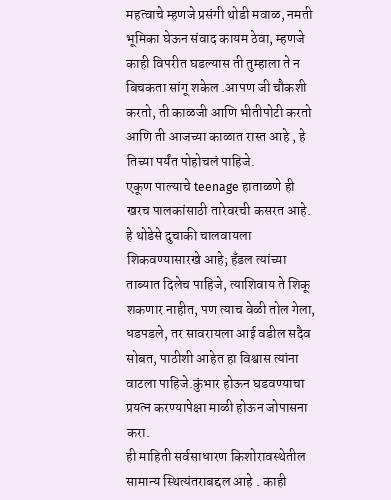महत्वाचे म्हणजे प्रसंगी थोडी मवाळ, नमती भूमिका घेऊन संवाद कायम ठेवा, म्हणजे काही विपरीत घडल्यास ती तुम्हाला ते न बिचकता सांगू शकेल .आपण जी चौकशी करतो, ती काळजी आणि भीतीपोटी करतो आणि ती आजच्या काळात रास्त आहे , हे तिच्या पर्यंत पोहोचलं पाहिजे.
एकूण पाल्याचे teenage हाताळणे ही खरच पालकांसाठी तारेवरची कसरत आहे. हे थोडेसे दुचाकी चालवायला शिकवण्यासारखे आहे; हँडल त्यांच्या ताब्यात दिलेच पाहिजे, त्याशिवाय ते शिकू शकणार नाहीत, पण त्याच वेळी तोल गेला, धडपडले, तर सावरायला आई वडील सदैव सोबत, पाठीशी आहेत हा विश्वास त्यांना वाटला पाहिजे.कुंभार होऊन घडवण्याचा प्रयत्न करण्यापेक्षा माळी होऊन जोपासना करा.
ही माहिती सर्वसाधारण किशोरावस्थेतील सामान्य स्थित्यंतराबद्दल आहे . काही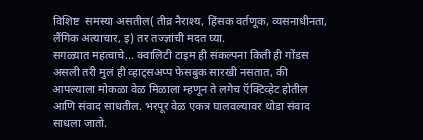विशिष्ट  समस्या असतील( तीव्र नैराश्य, हिंसक वर्तणूक, व्यसनाधीनता, लैंगिक अत्याचार, इ) तर तज्ज्ञांची मदत घ्या.
सगळ्यात महत्वाचे... क्वालिटी टाइम ही संकल्पना किती ही गोंडस असली तरी मुलं ही व्हाट्सअप्प फेसबुक सारखी नसतात, की आपल्याला मोकळा वेळ मिळाला म्हणून ते लगेच ऍक्टिव्हेट होतील आणि संवाद साधतील. भरपूर वेळ एकत्र घालवल्यावर थोडा संवाद साधला जातो.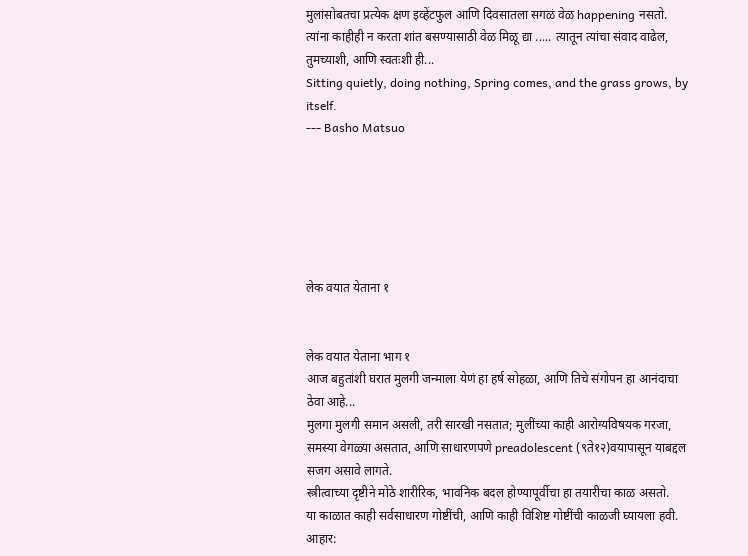मुलांसोबतचा प्रत्येक क्षण इव्हेंटफुल आणि दिवसातला सगळं वेळ happening नसतो. त्यांना काहीही न करता शांत बसण्यासाठी वेळ मिळू द्या ..... त्यातून त्यांचा संवाद वाढेल, तुमच्याशी, आणि स्वतःशी ही...
Sitting quietly, doing nothing, Spring comes, and the grass grows, by itself.
--- Basho Matsuo






लेक वयात येताना १


लेक वयात येताना भाग १
आज बहुतांशी घरात मुलगी जन्माला येणं हा हर्ष सोहळा, आणि तिचे संगोपन हा आनंदाचा ठेवा आहे...
मुलगा मुलगी समान असली, तरी सारखी नसतात; मुलींच्या काही आरोग्यविषयक गरजा, समस्या वेगळ्या असतात, आणि साधारणपणे preadolescent (९ते१२)वयापासून याबद्दल  सजग असावे लागते.
स्त्रीत्वाच्या दृष्टीने मोठे शारीरिक, भावनिक बदल होण्यापूर्वीचा हा तयारीचा काळ असतो.
या काळात काही सर्वसाधारण गोष्टींची, आणि काही विशिष्ट गोष्टींची काळजी घ्यायला हवी.
आहार: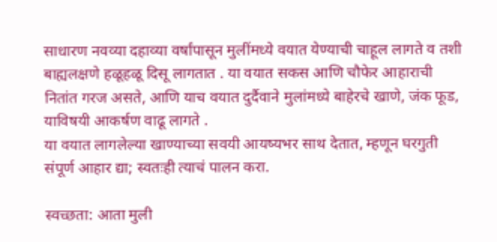साधारण नवव्या दहाव्या वर्षांपासून मुलींमध्ये वयात येण्याची चाहूल लागते व तशी बाह्यलक्षणे हळूहळू दिसू लागतात . या वयात सकस आणि चौफेर आहाराची नितांत गरज असते, आणि याच वयात दुर्दैवाने मुलांमध्ये बाहेरचे खाणे, जंक फूड, याविषयी आकर्षण वाढू लागते .
या वयात लागलेल्या खाण्याच्या सवयी आयष्यभर साथ देतात, म्हणून घरगुती संपूर्ण आहार द्या; स्वतःही त्याचं पालन करा.

स्वच्छता: आता मुली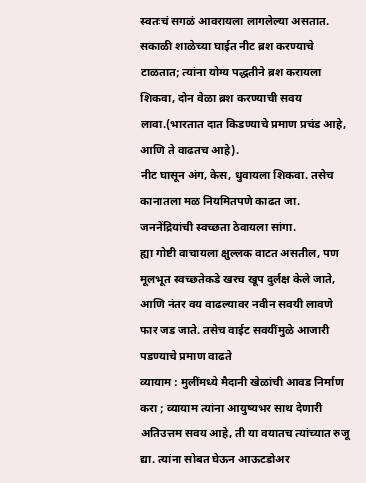स्वतःचं सगळं आवरायला लागलेल्या असतात. सकाळी शाळेच्या घाईत नीट ब्रश करण्याचे टाळतात; त्यांना योग्य पद्धतीने ब्रश करायला शिकवा, दोन वेळा ब्रश करण्याची सवय लावा.(भारतात दात किडण्याचे प्रमाण प्रचंड आहे, आणि ते वाढतच आहे).
नीट घासून अंग, केस, धुवायला शिकवा. तसेच कानातला मळ नियमितपणे काढत जा. जननेंद्रियांची स्वच्छता ठेवायला सांगा.
ह्या गोष्टी वाचायला क्षुल्लक वाटत असतील, पण मूलभूत स्वच्छतेकडे खरच खूप दुर्लक्ष केले जाते, आणि नंतर वय वाढल्यावर नवीन सवयी लावणे फार जड जाते. तसेच वाईट सवयींमुळे आजारी पडण्याचे प्रमाण वाढते
व्यायाम : मुलींमध्ये मैदानी खेळांची आवड निर्माण करा ; व्यायाम त्यांना आयुष्यभर साथ देणारी अतिउत्तम सवय आहे, ती या वयातच त्यांच्यात रुजू द्या. त्यांना सोबत घेऊन आऊटडोअर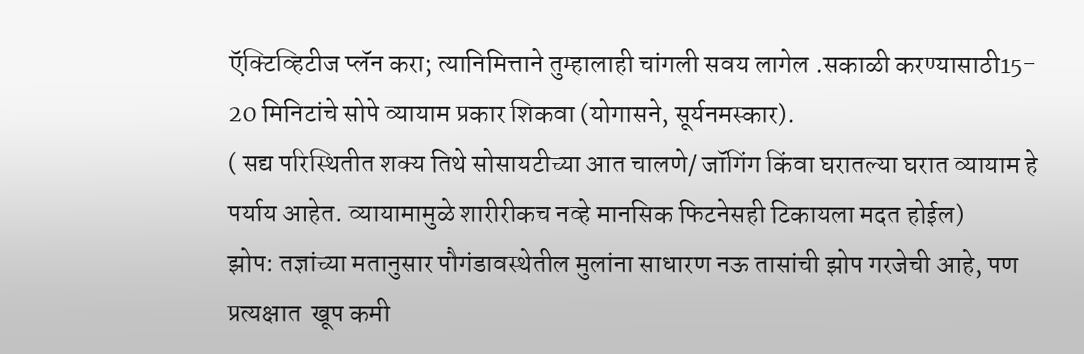ऍक्टिव्हिटीज प्लॅन करा; त्यानिमित्ताने तुम्हालाही चांगली सवय लागेल .सकाळी करण्यासाठी15- 20 मिनिटांचे सोपे व्यायाम प्रकार शिकवा (योगासने, सूर्यनमस्कार).
( सद्य परिस्थितीत शक्य तिथे सोसायटीच्या आत चालणे/ जॉगिंग किंवा घरातल्या घरात व्यायाम हे पर्याय आहेत. व्यायामामुळे शारीरीकच नव्हे मानसिक फिटनेसही टिकायला मदत होईल)
झोप: तज्ञांच्या मतानुसार पौगंडावस्थेतील मुलांना साधारण नऊ तासांची झोप गरजेची आहे, पण प्रत्यक्षात  खूप कमी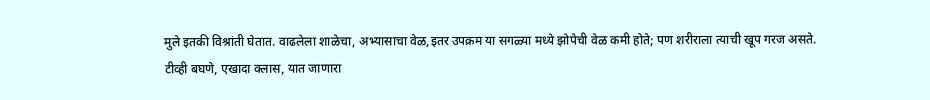मुले इतकी विश्रांती घेतात. वाढलेला शाळेचा, अभ्यासाचा वेळ,इतर उपक्रम या सगळ्या मध्ये झोपेची वेळ कमी होते; पण शरीराला त्याची खूप गरज असते.
टीव्ही बघणे, एखादा क्लास, यात जाणारा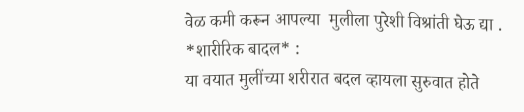वेळ कमी करून आपल्या  मुलीला पुरेशी विश्रांती घेऊ द्या .
*शारीरिक बादल* :
या वयात मुलींच्या शरीरात बदल व्हायला सुरुवात होते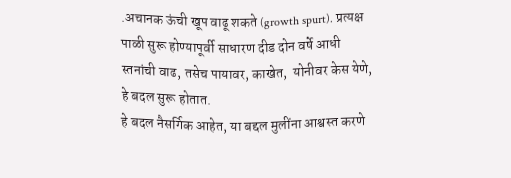.अचानक ऊंची खूप वाढू शकते (growth spurt). प्रत्यक्ष पाळी सुरू होण्यापूर्वी साधारण दीड दोन वर्षे आधी स्तनांची वाढ, तसेच पायावर, काखेत,  योनीवर केस येणे, हे बदल सुरू होतात.
हे बदल नैसर्गिक आहेत, या बद्दल मुलींना आश्वस्त करणे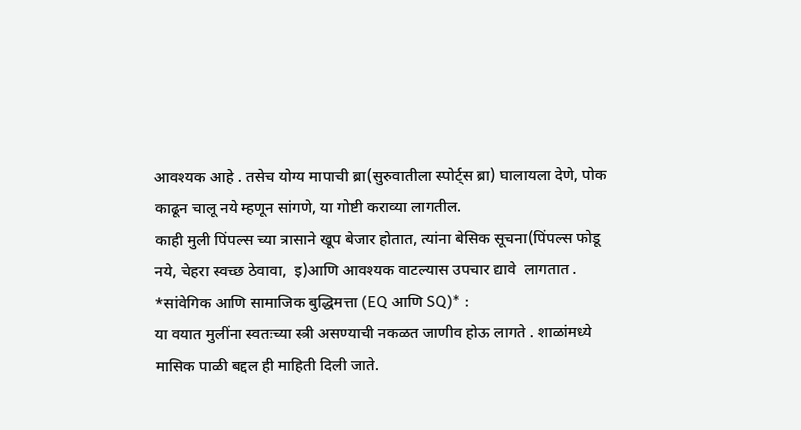आवश्यक आहे . तसेच योग्य मापाची ब्रा(सुरुवातीला स्पोर्ट्स ब्रा) घालायला देणे, पोक काढून चालू नये म्हणून सांगणे, या गोष्टी कराव्या लागतील.
काही मुली पिंपल्स च्या त्रासाने खूप बेजार होतात, त्यांना बेसिक सूचना(पिंपल्स फोडू नये, चेहरा स्वच्छ ठेवावा,  इ)आणि आवश्यक वाटल्यास उपचार द्यावे  लागतात .
*सांवेगिक आणि सामाजिक बुद्धिमत्ता (EQ आणि SQ)* :
या वयात मुलींना स्वतःच्या स्त्री असण्याची नकळत जाणीव होऊ लागते . शाळांमध्ये मासिक पाळी बद्दल ही माहिती दिली जाते.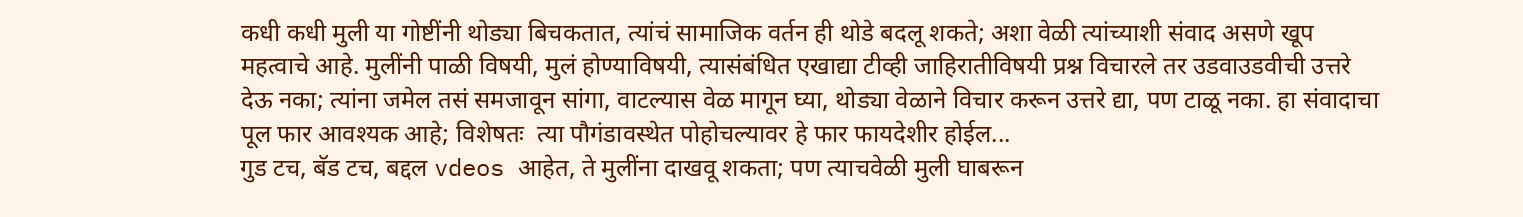कधी कधी मुली या गोष्टींनी थोड्या बिचकतात, त्यांचं सामाजिक वर्तन ही थोडे बदलू शकते; अशा वेळी त्यांच्याशी संवाद असणे खूप महत्वाचे आहे. मुलींनी पाळी विषयी, मुलं होण्याविषयी, त्यासंबंधित एखाद्या टीव्ही जाहिरातीविषयी प्रश्न विचारले तर उडवाउडवीची उत्तरे देऊ नका; त्यांना जमेल तसं समजावून सांगा, वाटल्यास वेळ मागून घ्या, थोड्या वेळाने विचार करून उत्तरे द्या, पण टाळू नका. हा संवादाचा पूल फार आवश्यक आहे; विशेषतः  त्या पौगंडावस्थेत पोहोचल्यावर हे फार फायदेशीर होईल...
गुड टच, बॅड टच, बद्दल vdeos आहेत, ते मुलींना दाखवू शकता; पण त्याचवेळी मुली घाबरून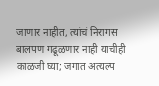जाणार नाहीत, त्यांचं निरागस बालपण गढूळणार नाही याचीही काळजी घ्या; जगात अत्यल्प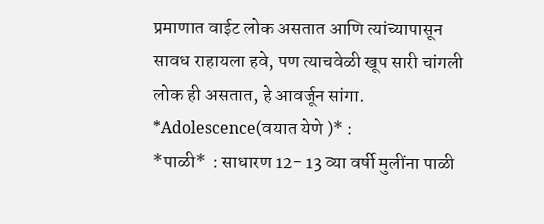प्रमाणात वाईट लोक असतात आणि त्यांच्यापासून सावध राहायला हवे, पण त्याचवेळी खूप सारी चांगली लोक ही असतात, हे आवर्जून सांगा.
*Adolescence(वयात येणे )* :
*पाळी*  : साधारण 12- 13 व्या वर्षी मुलींना पाळी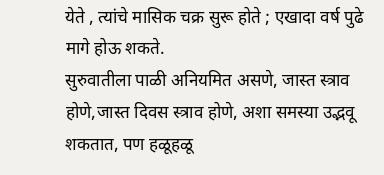येते , त्यांचे मासिक चक्र सुरू होते ; एखादा वर्ष पुढे मागे होऊ शकते.
सुरुवातीला पाळी अनियमित असणे, जास्त स्त्राव होणे,जास्त दिवस स्त्राव होणे, अशा समस्या उद्भवू शकतात, पण हळूहळू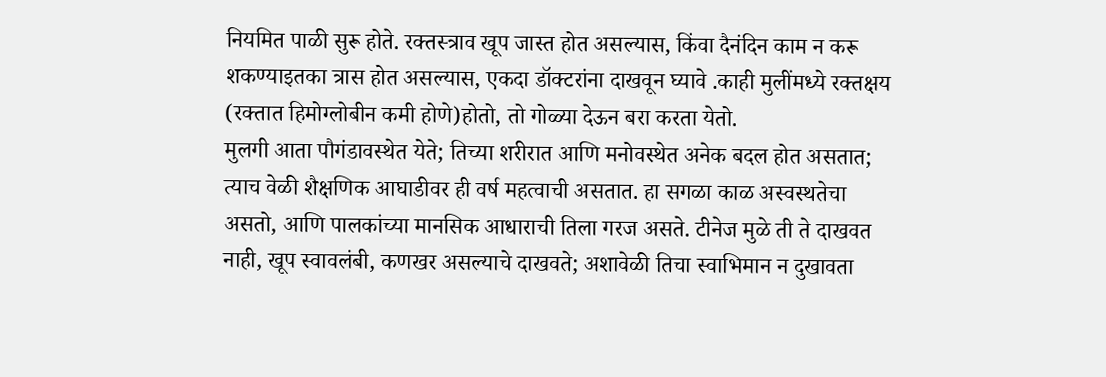नियमित पाळी सुरू होते. रक्तस्त्राव खूप जास्त होत असल्यास, किंवा दैनंदिन काम न करू शकण्याइतका त्रास होत असल्यास, एकदा डॉक्टरांना दाखवून घ्यावे .काही मुलींमध्ये रक्तक्षय (रक्तात हिमोग्लोबीन कमी होणे)होतो, तो गोळ्या देऊन बरा करता येतो.
मुलगी आता पौगंडावस्थेत येते; तिच्या शरीरात आणि मनोवस्थेत अनेक बदल होत असतात; त्याच वेळी शैक्षणिक आघाडीवर ही वर्ष महत्वाची असतात. हा सगळा काळ अस्वस्थतेचा असतो, आणि पालकांच्या मानसिक आधाराची तिला गरज असते. टीनेज मुळे ती ते दाखवत नाही, खूप स्वावलंबी, कणखर असल्याचे दाखवते; अशावेळी तिचा स्वाभिमान न दुखावता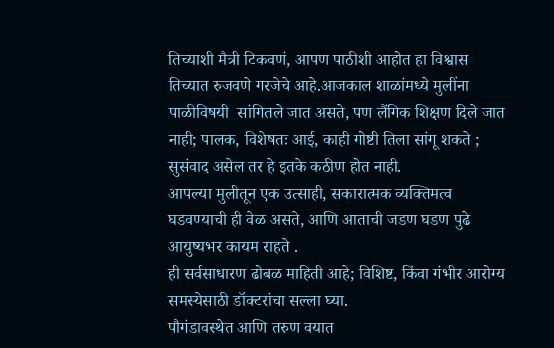तिच्याशी मैत्री टिकवणं, आपण पाठीशी आहोत हा विश्वास तिच्यात रुजवणे गरजेचे आहे.आजकाल शाळांमध्ये मुलींना पाळीविषयी  सांगितले जात असते, पण लैंगिक शिक्षण दिले जात नाही; पालक, विशेषतः आई, काही गोष्टी तिला सांगू शकते ; सुसंवाद असेल तर हे इतके कठीण होत नाही.
आपल्या मुलीतून एक उत्साही, सकारात्मक व्यक्तिमत्व घडवण्याची ही वेळ असते, आणि आताची जडण घडण पुढे आयुष्यभर कायम राहते .
ही सर्वसाधारण ढोबळ माहिती आहे; विशिष्ट, किंवा गंभीर आरोग्य समस्येसाठी डॉक्टरांचा सल्ला घ्या.
पौगंडावस्थेत आणि तरुण वयात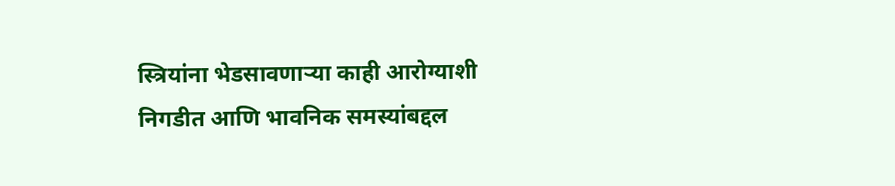स्त्रियांना भेडसावणाऱ्या काही आरोग्याशी निगडीत आणि भावनिक समस्यांबद्दल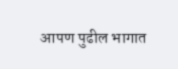आपण पुढील भागात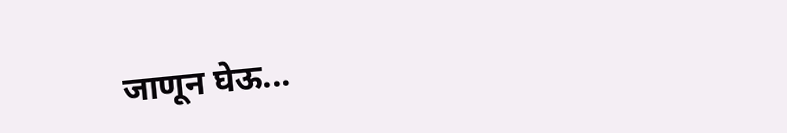जाणून घेऊ...